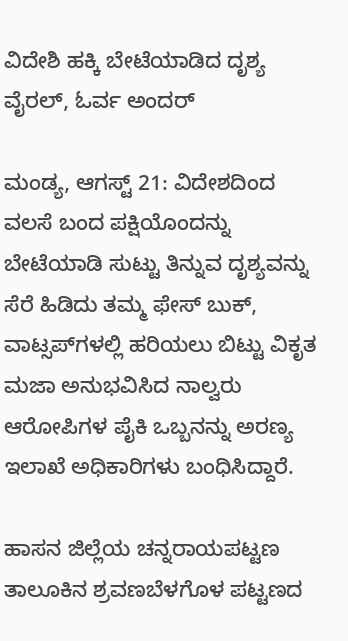ವಿದೇಶಿ ಹಕ್ಕಿ ಬೇಟೆಯಾಡಿದ ದೃಶ್ಯ ವೈರಲ್, ಓರ್ವ ಅಂದರ್

ಮಂಡ್ಯ, ಆಗಸ್ಟ್ 21: ವಿದೇಶದಿಂದ ವಲಸೆ ಬಂದ ಪಕ್ಷಿಯೊಂದನ್ನು ಬೇಟೆಯಾಡಿ ಸುಟ್ಟು ತಿನ್ನುವ ದೃಶ್ಯವನ್ನು ಸೆರೆ ಹಿಡಿದು ತಮ್ಮ ಫೇಸ್ ಬುಕ್, ವಾಟ್ಸಪ್‍ಗಳಲ್ಲಿ ಹರಿಯಲು ಬಿಟ್ಟು ವಿಕೃತ ಮಜಾ ಅನುಭವಿಸಿದ ನಾಲ್ವರು ಆರೋಪಿಗಳ ಪೈಕಿ ಒಬ್ಬನನ್ನು ಅರಣ್ಯ ಇಲಾಖೆ ಅಧಿಕಾರಿಗಳು ಬಂಧಿಸಿದ್ದಾರೆ.

ಹಾಸನ ಜಿಲ್ಲೆಯ ಚನ್ನರಾಯಪಟ್ಟಣ ತಾಲೂಕಿನ ಶ್ರವಣಬೆಳಗೊಳ ಪಟ್ಟಣದ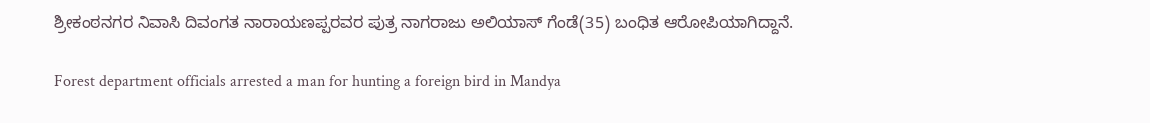ಶ್ರೀಕಂಠನಗರ ನಿವಾಸಿ ದಿವಂಗತ ನಾರಾಯಣಪ್ಪರವರ ಪುತ್ರ ನಾಗರಾಜು ಅಲಿಯಾಸ್ ಗೆಂಡೆ(35) ಬಂಧಿತ ಆರೋಪಿಯಾಗಿದ್ದಾನೆ.

Forest department officials arrested a man for hunting a foreign bird in Mandya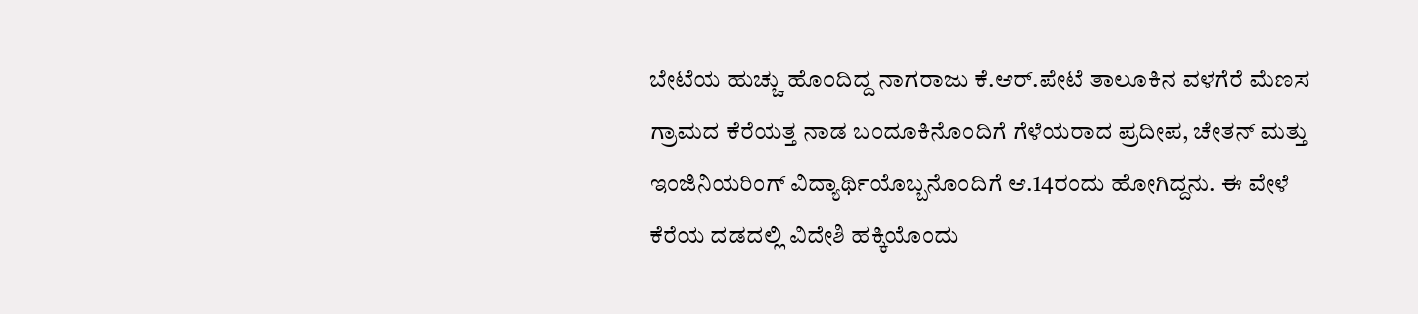ಬೇಟೆಯ ಹುಚ್ಚು ಹೊಂದಿದ್ದ ನಾಗರಾಜು ಕೆ.ಆರ್.ಪೇಟೆ ತಾಲೂಕಿನ ವಳಗೆರೆ ಮೆಣಸ ಗ್ರಾಮದ ಕೆರೆಯತ್ತ ನಾಡ ಬಂದೂಕಿನೊಂದಿಗೆ ಗೆಳೆಯರಾದ ಪ್ರದೀಪ, ಚೇತನ್ ಮತ್ತು ಇಂಜಿನಿಯರಿಂಗ್ ವಿದ್ಯಾರ್ಥಿಯೊಬ್ಬನೊಂದಿಗೆ ಆ.14ರಂದು ಹೋಗಿದ್ದನು. ಈ ವೇಳೆ ಕೆರೆಯ ದಡದಲ್ಲಿ ವಿದೇಶಿ ಹಕ್ಕಿಯೊಂದು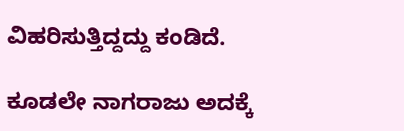ವಿಹರಿಸುತ್ತಿದ್ದದ್ದು ಕಂಡಿದೆ.

ಕೂಡಲೇ ನಾಗರಾಜು ಅದಕ್ಕೆ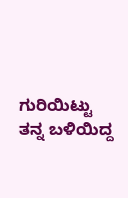ಗುರಿಯಿಟ್ಟು ತನ್ನ ಬಳಿಯಿದ್ದ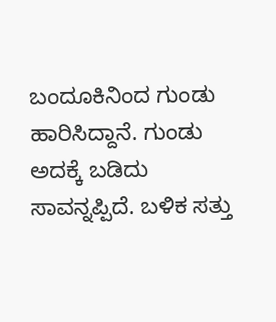ಬಂದೂಕಿನಿಂದ ಗುಂಡು ಹಾರಿಸಿದ್ದಾನೆ. ಗುಂಡು ಅದಕ್ಕೆ ಬಡಿದು ಸಾವನ್ನಪ್ಪಿದೆ. ಬಳಿಕ ಸತ್ತು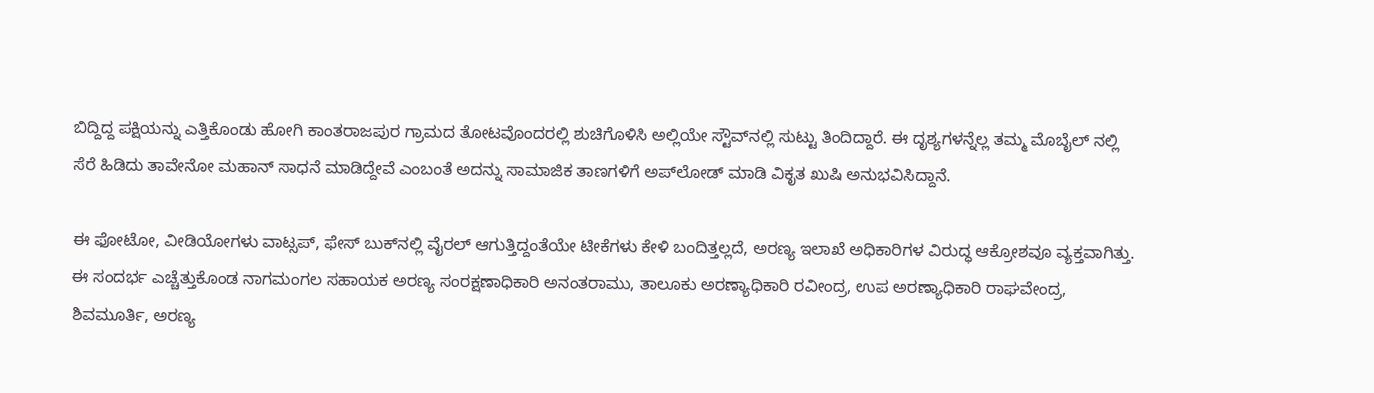ಬಿದ್ದಿದ್ದ ಪಕ್ಷಿಯನ್ನು ಎತ್ತಿಕೊಂಡು ಹೋಗಿ ಕಾಂತರಾಜಪುರ ಗ್ರಾಮದ ತೋಟವೊಂದರಲ್ಲಿ ಶುಚಿಗೊಳಿಸಿ ಅಲ್ಲಿಯೇ ಸ್ಟೌವ್‍ನಲ್ಲಿ ಸುಟ್ಟು ತಿಂದಿದ್ದಾರೆ. ಈ ದೃಶ್ಯಗಳನ್ನೆಲ್ಲ ತಮ್ಮ ಮೊಬೈಲ್ ನಲ್ಲಿ ಸೆರೆ ಹಿಡಿದು ತಾವೇನೋ ಮಹಾನ್ ಸಾಧನೆ ಮಾಡಿದ್ದೇವೆ ಎಂಬಂತೆ ಅದನ್ನು ಸಾಮಾಜಿಕ ತಾಣಗಳಿಗೆ ಅಪ್‍ಲೋಡ್ ಮಾಡಿ ವಿಕೃತ ಖುಷಿ ಅನುಭವಿಸಿದ್ದಾನೆ.

ಈ ಫೋಟೋ, ವೀಡಿಯೋಗಳು ವಾಟ್ಸಪ್, ಫೇಸ್ ಬುಕ್‍ನಲ್ಲಿ ವೈರಲ್ ಆಗುತ್ತಿದ್ದಂತೆಯೇ ಟೀಕೆಗಳು ಕೇಳಿ ಬಂದಿತ್ತಲ್ಲದೆ, ಅರಣ್ಯ ಇಲಾಖೆ ಅಧಿಕಾರಿಗಳ ವಿರುದ್ಧ ಆಕ್ರೋಶವೂ ವ್ಯಕ್ತವಾಗಿತ್ತು. ಈ ಸಂದರ್ಭ ಎಚ್ಚೆತ್ತುಕೊಂಡ ನಾಗಮಂಗಲ ಸಹಾಯಕ ಅರಣ್ಯ ಸಂರಕ್ಷಣಾಧಿಕಾರಿ ಅನಂತರಾಮು, ತಾಲೂಕು ಅರಣ್ಯಾಧಿಕಾರಿ ರವೀಂದ್ರ, ಉಪ ಅರಣ್ಯಾಧಿಕಾರಿ ರಾಘವೇಂದ್ರ, ಶಿವಮೂರ್ತಿ, ಅರಣ್ಯ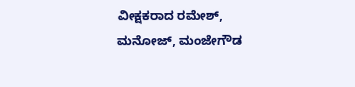ವೀಕ್ಷಕರಾದ ರಮೇಶ್, ಮನೋಜ್, ಮಂಜೇಗೌಡ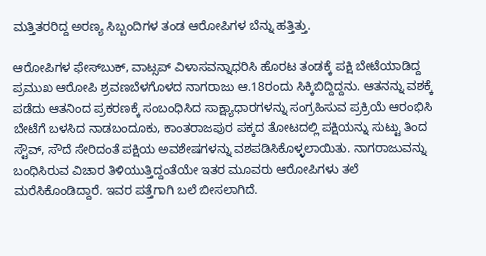ಮತ್ತಿತರರಿದ್ದ ಅರಣ್ಯ ಸಿಬ್ಬಂದಿಗಳ ತಂಡ ಆರೋಪಿಗಳ ಬೆನ್ನು ಹತ್ತಿತ್ತು.

ಆರೋಪಿಗಳ ಫೇಸ್‍ಬುಕ್, ವಾಟ್ಸಪ್ ವಿಳಾಸವನ್ನಾಧರಿಸಿ ಹೊರಟ ತಂಡಕ್ಕೆ ಪಕ್ಷಿ ಬೇಟೆಯಾಡಿದ್ದ ಪ್ರಮುಖ ಆರೋಪಿ ಶ್ರವಣಬೆಳಗೊಳದ ನಾಗರಾಜು ಆ.18ರಂದು ಸಿಕ್ಕಿಬಿದ್ದಿದ್ದನು. ಆತನನ್ನು ವಶಕ್ಕೆ ಪಡೆದು ಆತನಿಂದ ಪ್ರಕರಣಕ್ಕೆ ಸಂಬಂಧಿಸಿದ ಸಾಕ್ಷ್ಯಾಧಾರಗಳನ್ನು ಸಂಗ್ರಹಿಸುವ ಪ್ರಕ್ರಿಯೆ ಆರಂಭಿಸಿ ಬೇಟೆಗೆ ಬಳಸಿದ ನಾಡಬಂದೂಕು, ಕಾಂತರಾಜಪುರ ಪಕ್ಕದ ತೋಟದಲ್ಲಿ ಪಕ್ಷಿಯನ್ನು ಸುಟ್ಟು ತಿಂದ ಸ್ಟೌವ್, ಸೌದೆ ಸೇರಿದಂತೆ ಪಕ್ಷಿಯ ಅವಶೇಷಗಳನ್ನು ವಶಪಡಿಸಿಕೊಳ್ಳಲಾಯಿತು. ನಾಗರಾಜುವನ್ನು ಬಂಧಿಸಿರುವ ವಿಚಾರ ತಿಳಿಯುತ್ತಿದ್ದಂತೆಯೇ ಇತರ ಮೂವರು ಆರೋಪಿಗಳು ತಲೆ ಮರೆಸಿಕೊಂಡಿದ್ದಾರೆ. ಇವರ ಪತ್ತೆಗಾಗಿ ಬಲೆ ಬೀಸಲಾಗಿದೆ.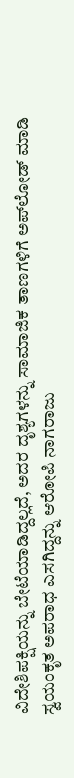ವಿದೇಶಿಪಕ್ಷಿಯನ್ನು ಬೇಟೆಯಾಡಿದ್ದಲ್ಲದೆ, ಅದರ ದೃಶ್ಯಗಳನ್ನು ಸಾಮಾಜಿಕ ತಾಣಗಳಿಗೆ ಅಪ್‍ಲೋಡ್ ಮಾಡಿ ಸ್ವಯಂಕೃತ ಅಪರಾಧ ಎಸಗಿದ್ದನ್ನು ಆರೋಪಿ ನಾಗರಾಜು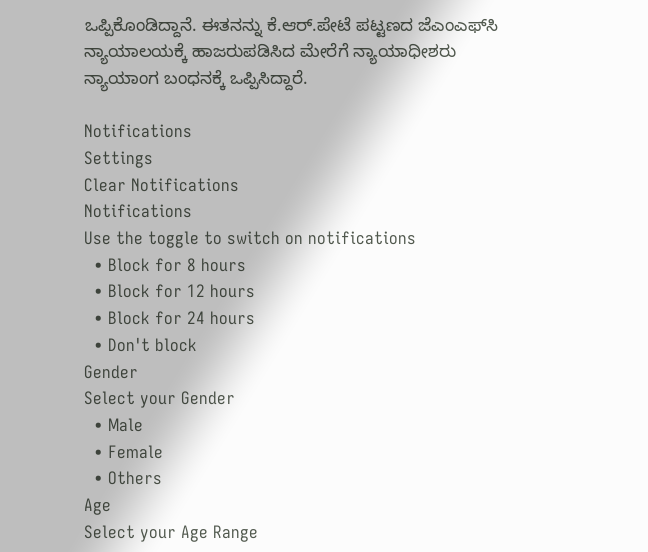ಒಪ್ಪಿಕೊಂಡಿದ್ದಾನೆ. ಈತನನ್ನು ಕೆ.ಆರ್.ಪೇಟೆ ಪಟ್ಟಣದ ಜೆಎಂಎಫ್‍ಸಿ ನ್ಯಾಯಾಲಯಕ್ಕೆ ಹಾಜರುಪಡಿಸಿದ ಮೇರೆಗೆ ನ್ಯಾಯಾಧೀಶರು ನ್ಯಾಯಾಂಗ ಬಂಧನಕ್ಕೆ ಒಪ್ಪಿಸಿದ್ದಾರೆ.

Notifications
Settings
Clear Notifications
Notifications
Use the toggle to switch on notifications
  • Block for 8 hours
  • Block for 12 hours
  • Block for 24 hours
  • Don't block
Gender
Select your Gender
  • Male
  • Female
  • Others
Age
Select your Age Range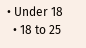• Under 18
  • 18 to 25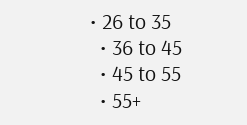• 26 to 35
  • 36 to 45
  • 45 to 55
  • 55+